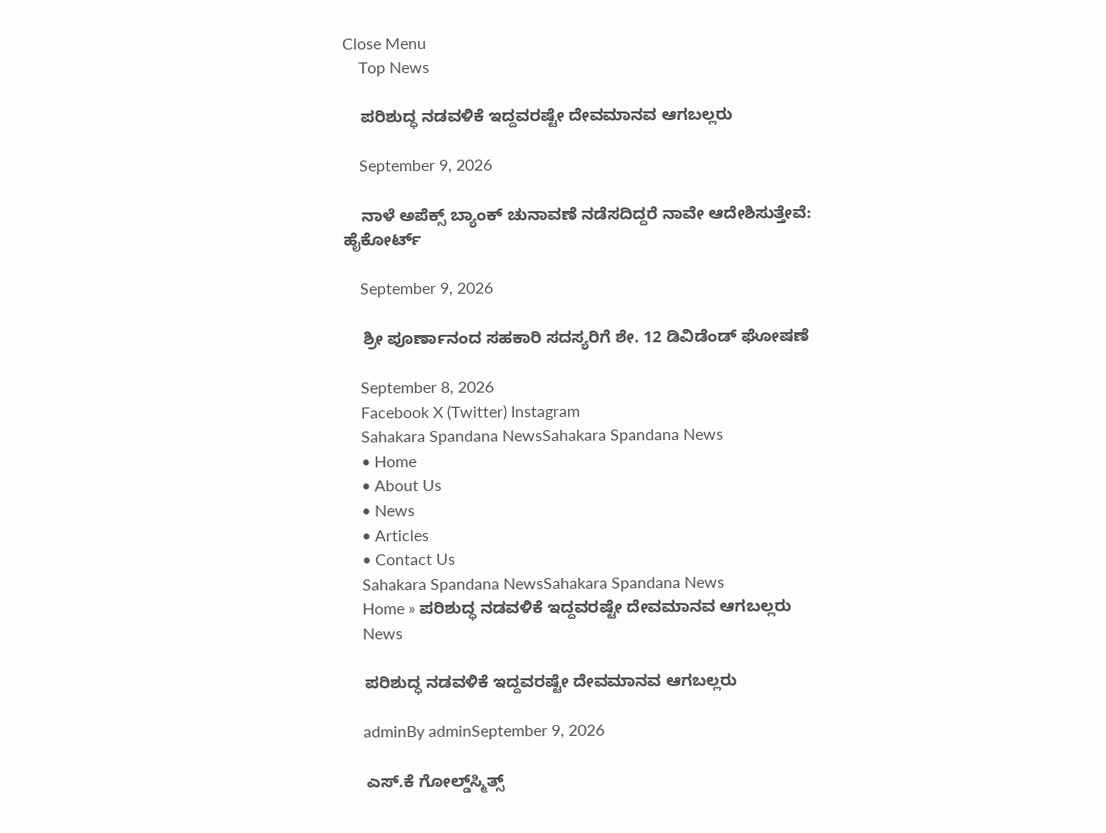Close Menu
    Top News

    ಪರಿಶುದ್ಧ ನಡವಳಿಕೆ ಇದ್ದವರಷ್ಟೇ ದೇವಮಾನವ ಆಗಬಲ್ಲರು

    September 9, 2026

    ನಾಳೆ ಅಪೆಕ್ಸ್‌ ಬ್ಯಾಂಕ್ ಚುನಾವಣೆ ನಡೆಸದಿದ್ದರೆ ನಾವೇ ಆದೇಶಿಸುತ್ತೇವೆ: ಹೈಕೋರ್ಟ್

    September 9, 2026

    ಶ್ರೀ ಪೂರ್ಣಾನಂದ ಸಹಕಾರಿ ಸದಸ್ಯರಿಗೆ ಶೇ. 12 ಡಿವಿಡೆಂಡ್ ಘೋಷಣೆ

    September 8, 2026
    Facebook X (Twitter) Instagram
    Sahakara Spandana NewsSahakara Spandana News
    • Home
    • About Us
    • News
    • Articles
    • Contact Us
    Sahakara Spandana NewsSahakara Spandana News
    Home » ಪರಿಶುದ್ಧ ನಡವಳಿಕೆ ಇದ್ದವರಷ್ಟೇ ದೇವಮಾನವ ಆಗಬಲ್ಲರು
    News

    ಪರಿಶುದ್ಧ ನಡವಳಿಕೆ ಇದ್ದವರಷ್ಟೇ ದೇವಮಾನವ ಆಗಬಲ್ಲರು

    adminBy adminSeptember 9, 2026

    ಎಸ್‌.ಕೆ ಗೋಲ್ಡ್‌ಸ್ಮಿತ್ಸ್‌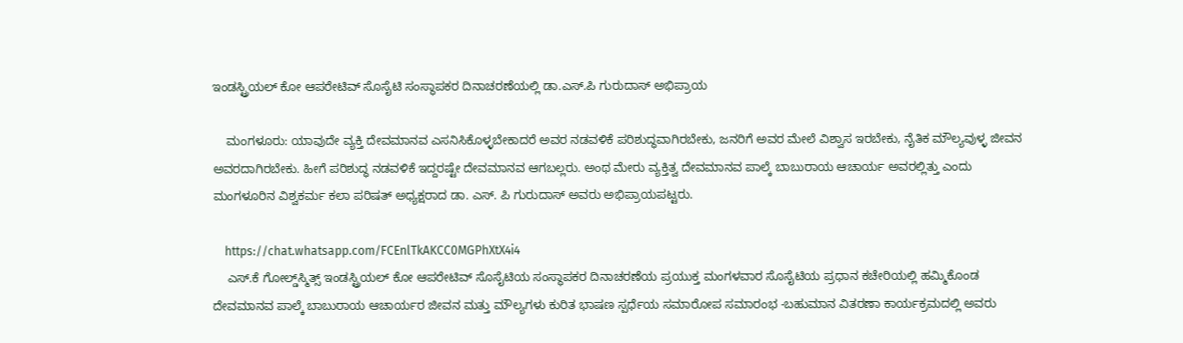ಇಂಡಸ್ಟ್ರಿಯಲ್‌ ಕೋ ಆಪರೇಟಿವ್‌ ಸೊಸೈಟಿ ಸಂಸ್ಥಾಪಕರ ದಿನಾಚರಣೆಯಲ್ಲಿ ಡಾ.ಎಸ್‌.ಪಿ ಗುರುದಾಸ್‌ ಅಭಿಪ್ರಾಯ

    ಮಂಗಳೂರು: ಯಾವುದೇ ವ್ಯಕ್ತಿ ದೇವಮಾನವ ಎಸನಿಸಿಕೊಳ್ಳಬೇಕಾದರೆ ಅವರ ನಡವಳಿಕೆ ಪರಿಶುದ್ಧವಾಗಿರಬೇಕು, ಜನರಿಗೆ ಅವರ ಮೇಲೆ ವಿಶ್ವಾಸ ಇರಬೇಕು, ನೈತಿಕ ಮೌಲ್ಯವುಳ್ಳ ಜೀವನ ಅವರದಾಗಿರಬೇಕು. ಹೀಗೆ ಪರಿಶುದ್ಧ ನಡವಳಿಕೆ ಇದ್ದರಷ್ಟೇ ದೇವಮಾನವ ಆಗಬಲ್ಲರು. ಅಂಥ ಮೇರು ವ್ಯಕ್ತಿತ್ವ ದೇವಮಾನವ ಪಾಲ್ಕೆ ಬಾಬುರಾಯ ಆಚಾರ್ಯ ಅವರಲ್ಲಿತ್ತು ಎಂದು ಮಂಗಳೂರಿನ ವಿಶ್ವಕರ್ಮ ಕಲಾ ಪರಿಷತ್‌ ಅಧ್ಯಕ್ಷರಾದ ಡಾ. ಎಸ್‌. ಪಿ ಗುರುದಾಸ್‌ ಅವರು ಅಭಿಪ್ರಾಯಪಟ್ಟರು.

    https://chat.whatsapp.com/FCEnlTkAKCC0MGPhXtX4i4
    ಎಸ್‌.ಕೆ ಗೋಲ್ಡ್‌ಸ್ಮಿತ್ಸ್‌ ಇಂಡಸ್ಟ್ರಿಯಲ್‌ ಕೋ ಆಪರೇಟಿವ್‌ ಸೊಸೈಟಿಯ ಸಂಸ್ಥಾಪಕರ ದಿನಾಚರಣೆಯ ಪ್ರಯುಕ್ತ ಮಂಗಳವಾರ ಸೊಸೈಟಿಯ ಪ್ರಧಾನ ಕಚೇರಿಯಲ್ಲಿ ಹಮ್ಮಿಕೊಂಡ ದೇವಮಾನವ ಪಾಲ್ಕೆ ಬಾಬುರಾಯ ಆಚಾರ್ಯರ ಜೀವನ ಮತ್ತು ಮೌಲ್ಯಗಳು ಕುರಿತ ಭಾಷಣ ಸ್ಪರ್ಧೆಯ ಸಮಾರೋಪ ಸಮಾರಂಭ -ಬಹುಮಾನ ವಿತರಣಾ ಕಾರ್ಯಕ್ರಮದಲ್ಲಿ ಅವರು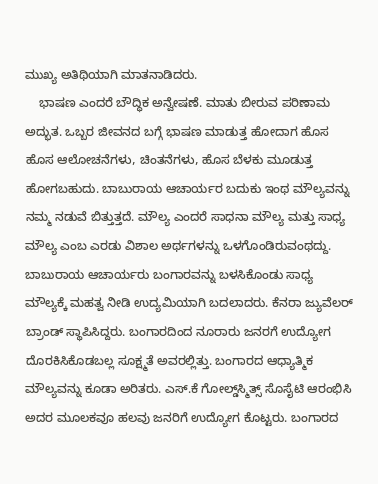ಮುಖ್ಯ ಅತಿಥಿಯಾಗಿ ಮಾತನಾಡಿದರು.
    ಭಾಷಣ ಎಂದರೆ ಬೌದ್ಧಿಕ ಅನ್ವೇಷಣೆ. ಮಾತು ಬೀರುವ ಪರಿಣಾಮ ಅದ್ಭುತ. ಒಬ್ಬರ ಜೀವನದ ಬಗ್ಗೆ ಭಾಷಣ ಮಾಡುತ್ತ ಹೋದಾಗ ಹೊಸ ಹೊಸ ಆಲೋಚನೆಗಳು, ಚಿಂತನೆಗಳು, ಹೊಸ ಬೆಳಕು ಮೂಡುತ್ತ ಹೋಗಬಹುದು. ಬಾಬುರಾಯ ಆಚಾರ್ಯರ ಬದುಕು ಇಂಥ ಮೌಲ್ಯವನ್ನು ನಮ್ಮ ನಡುವೆ ಬಿತ್ತುತ್ತದೆ. ಮೌಲ್ಯ ಎಂದರೆ ಸಾಧನಾ ಮೌಲ್ಯ ಮತ್ತು ಸಾಧ್ಯ ಮೌಲ್ಯ ಎಂಬ ಎರಡು ವಿಶಾಲ ಅರ್ಥಗಳನ್ನು ಒಳಗೊಂಡಿರುವಂಥದ್ದು. ಬಾಬುರಾಯ ಆಚಾರ್ಯರು ಬಂಗಾರವನ್ನು ಬಳಸಿಕೊಂಡು ಸಾಧ್ಯ ಮೌಲ್ಯಕ್ಕೆ ಮಹತ್ವ ನೀಡಿ ಉದ್ಯಮಿಯಾಗಿ ಬದಲಾದರು. ಕೆನರಾ ಜ್ಯುವೆಲರ್ ಬ್ರಾಂಡ್ ಸ್ಥಾಪಿಸಿದ್ದರು. ಬಂಗಾರದಿಂದ ನೂರಾರು ಜನರಗೆ ಉದ್ಯೋಗ ದೊರಕಿಸಿಕೊಡಬಲ್ಲ ಸೂಕ್ಷ್ಮತೆ ಅವರಲ್ಲಿತ್ತು. ಬಂಗಾರದ ಆಧ್ಯಾತ್ಮಿಕ ಮೌಲ್ಯವನ್ನು ಕೂಡಾ ಅರಿತರು. ಎಸ್‌.ಕೆ ಗೋಲ್ಡ್‌ಸ್ಮಿತ್ಸ್‌ ಸೊಸೈಟಿ ಆರಂಭಿಸಿ ಅದರ ಮೂಲಕವೂ ಹಲವು ಜನರಿಗೆ ಉದ್ಯೋಗ ಕೊಟ್ಟರು. ಬಂಗಾರದ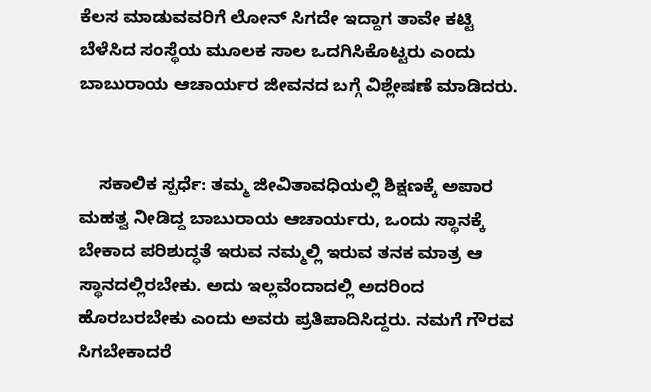ಕೆಲಸ ಮಾಡುವವರಿಗೆ ಲೋನ್ ಸಿಗದೇ ಇದ್ದಾಗ ತಾವೇ ಕಟ್ಟಿ ಬೆಳೆಸಿದ ಸಂಸ್ಥೆಯ ಮೂಲಕ ಸಾಲ ಒದಗಿಸಿಕೊಟ್ಟರು ಎಂದು ಬಾಬುರಾಯ ಆಚಾರ್ಯರ ಜೀವನದ ಬಗ್ಗೆ ವಿಶ್ಲೇಷಣೆ ಮಾಡಿದರು.


    ಸಕಾಲಿಕ ಸ್ಪರ್ಧೆ: ತಮ್ಮ ಜೀವಿತಾವಧಿಯಲ್ಲಿ ಶಿಕ್ಷಣಕ್ಕೆ ಅಪಾರ ಮಹತ್ವ ನೀಡಿದ್ದ ಬಾಬುರಾಯ ಆಚಾರ್ಯರು, ಒಂದು ಸ್ಥಾನಕ್ಕೆ ಬೇಕಾದ ಪರಿಶುದ್ಧತೆ ಇರುವ ನಮ್ಮಲ್ಲಿ ಇರುವ ತನಕ ಮಾತ್ರ ಆ ಸ್ಥಾನದಲ್ಲಿರಬೇಕು. ಅದು ಇಲ್ಲವೆಂದಾದಲ್ಲಿ ಅದರಿಂದ ಹೊರಬರಬೇಕು ಎಂದು ಅವರು ಪ್ರತಿಪಾದಿಸಿದ್ದರು. ನಮಗೆ ಗೌರವ ಸಿಗಬೇಕಾದರೆ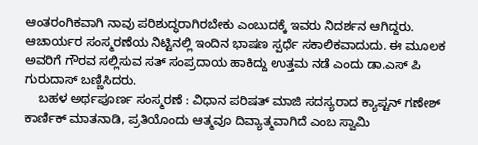ಆಂತರಂಗಿಕವಾಗಿ ನಾವು ಪರಿಶುದ್ಧರಾಗಿರಬೇಕು ಎಂಬುದಕ್ಕೆ ಇವರು ನಿದರ್ಶನ ಆಗಿದ್ದರು. ಆಚಾರ್ಯರ ಸಂಸ್ಮರಣೆಯ ನಿಟ್ಟಿನಲ್ಲಿ ಇಂದಿನ ಭಾಷಣ ಸ್ಪರ್ಧೆ ಸಕಾಲಿಕವಾದುದು. ಈ ಮೂಲಕ ಅವರಿಗೆ ಗೌರವ ಸಲ್ಲಿಸುವ ಸತ್‌ ಸಂಪ್ರದಾಯ ಹಾಕಿದ್ದು ಉತ್ತಮ ನಡೆ ಎಂದು ಡಾ.ಎಸ್‌ ಪಿ ಗುರುದಾಸ್‌ ಬಣ್ಣಿಸಿದರು.
    ಬಹಳ ಅರ್ಥಪೂರ್ಣ ಸಂಸ್ಮರಣೆ : ವಿಧಾನ ಪರಿಷತ್‌ ಮಾಜಿ ಸದಸ್ಯರಾದ ಕ್ಯಾಪ್ಟನ್‌ ಗಣೇಶ್‌ ಕಾರ್ಣಿಕ್‌ ಮಾತನಾಡಿ, ಪ್ರತಿಯೊಂದು ಆತ್ಮವೂ ದಿವ್ಯಾತ್ಮವಾಗಿದೆ ಎಂಬ ಸ್ವಾಮಿ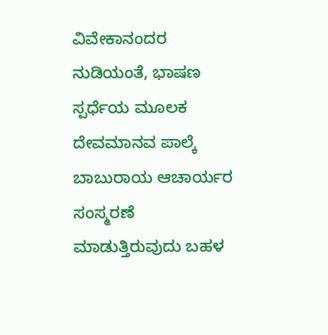ವಿವೇಕಾನಂದರ ನುಡಿಯಂತೆ, ಭಾಷಣ ಸ್ಪರ್ಧೆಯ ಮೂಲಕ ದೇವಮಾನವ ಪಾಲ್ಕೆ ಬಾಬುರಾಯ ಆಚಾರ್ಯರ ಸಂಸ್ಮರಣೆ ಮಾಡುತ್ತಿರುವುದು ಬಹಳ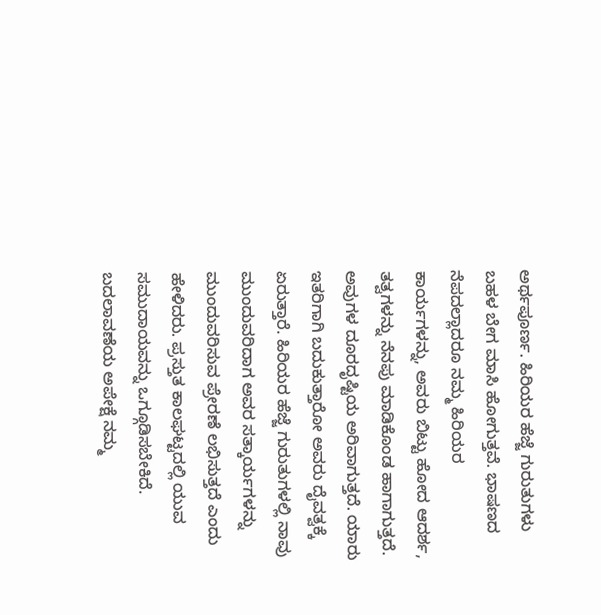ಅರ್ಥಪೂರ್ಣ. ಹಿರಿಯರ ಹೆಜ್ಜೆ ಗುರುತುಗಳು ಬಹಳ ಬೇಗ ಮಾಸಿ ಹೋಗುತ್ತವೆ. ಭಾಷಣದ ನೆಪದಲ್ಲಾದರೂ ನಮ್ಮ ಹಿರಿಯರ ಕಾರ್ಯಗಳನ್ನು, ಅವರು ಬಿಟ್ಟು ಹೋದ ಆದರ್ಶ, ತತ್ವಗಳನ್ನು ನೆನಪು ಮಾಡಿಕೊಂಡ ಹಾಗಾಗುತ್ತದೆ. ಅವುಗಳ ದೂರದೃಷ್ಟಿಯ ಅರಿವಾಗುತ್ತದೆ. ಯಾರು ಇತರಿಗಾಗಿ ಬದುಕುತ್ತಾರೋ ಅವರು ದೈವತ್ವಕ್ಕೆ ಏರುತ್ತಾರೆ. ಹಿರಿಯರ ಹೆಜ್ಜೆ ಗುರುತುಗಳಲ್ಲಿ ನಾವು ಮುಂದುವರಿದಾಗ ಅವರ ಸತ್ಕಾರ್ಯಗಳನ್ನು ಮುಂದುವರಿಸುವ ಪ್ರೇರಣೆ ಲಭಿಸುತ್ತದೆ ಎಂದು ಹೇಳಿದರು. ಪ್ರಸ್ತುತ ಕಾಲಘಟ್ಟದಲ್ಲಿ ಯುವ ಸಮುದಾಯವನ್ನು ಒಗ್ಗೂಡಿಸಬೇಕಿದೆ. ಬದಲಾವಣೆಯ ಅಪೇಕ್ಷೆ ನಮ್ಮ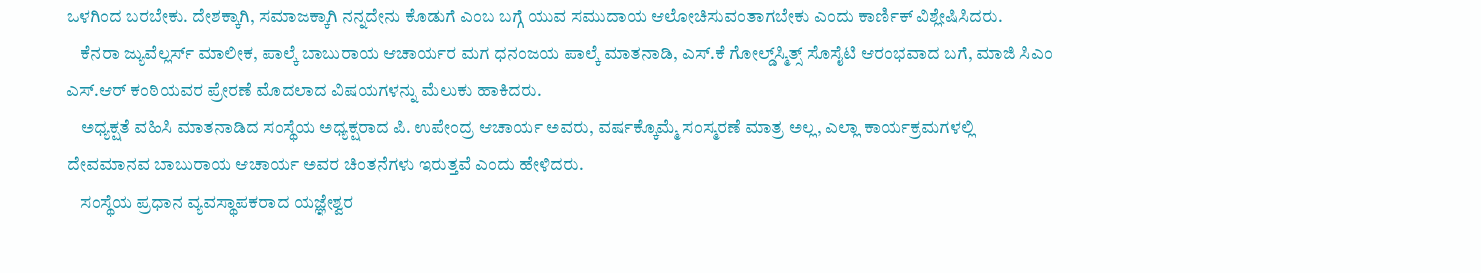ಒಳಗಿಂದ ಬರಬೇಕು. ದೇಶಕ್ಕಾಗಿ, ಸಮಾಜಕ್ಕಾಗಿ ನನ್ನದೇನು ಕೊಡುಗೆ ಎಂಬ ಬಗ್ಗೆ ಯುವ ಸಮುದಾಯ ಆಲೋಚಿಸುವಂತಾಗಬೇಕು ಎಂದು ಕಾರ್ಣಿಕ್‌ ವಿಶ್ಲೇಷಿಸಿದರು.
    ಕೆನರಾ ಜ್ಯುವೆಲ್ಲರ್ಸ್‌ ಮಾಲೀಕ, ಪಾಲ್ಕೆ ಬಾಬುರಾಯ ಆಚಾರ್ಯರ ಮಗ ಧನಂಜಯ ಪಾಲ್ಕೆ ಮಾತನಾಡಿ, ಎಸ್‌.ಕೆ ಗೋಲ್ಡ್‌ಸ್ಮಿತ್ಸ್‌ ಸೊಸೈಟಿ ಆರಂಭವಾದ ಬಗೆ, ಮಾಜಿ ಸಿಎಂ ಎಸ್.ಆರ್‌ ಕಂಠಿಯವರ ಪ್ರೇರಣೆ ಮೊದಲಾದ ವಿಷಯಗಳನ್ನು ಮೆಲುಕು ಹಾಕಿದರು.
    ಅಧ್ಯಕ್ಷತೆ ವಹಿಸಿ ಮಾತನಾಡಿದ ಸಂಸ್ಥೆಯ ಅಧ್ಯಕ್ಷರಾದ ಪಿ. ಉಪೇಂದ್ರ ಆಚಾರ್ಯ ಅವರು, ವರ್ಷಕ್ಕೊಮ್ಮೆ ಸಂಸ್ಮರಣೆ ಮಾತ್ರ ಅಲ್ಲ, ಎಲ್ಲಾ ಕಾರ್ಯಕ್ರಮಗಳಲ್ಲಿ ದೇವಮಾನವ ಬಾಬುರಾಯ ಆಚಾರ್ಯ ಅವರ ಚಿಂತನೆಗಳು ಇರುತ್ತವೆ ಎಂದು ಹೇಳಿದರು.
    ಸಂಸ್ಥೆಯ ಪ್ರಧಾನ ವ್ಯವಸ್ಥಾಪಕರಾದ ಯಜ್ಞೇಶ್ವರ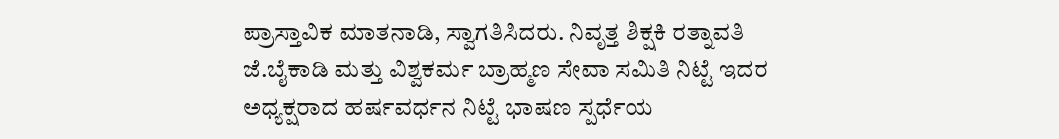ಪ್ರಾಸ್ತಾವಿಕ ಮಾತನಾಡಿ, ಸ್ವಾಗತಿಸಿದರು. ನಿವೃತ್ತ ಶಿಕ್ಷಕಿ ರತ್ನಾವತಿ ಜೆ.ಬೈಕಾಡಿ ಮತ್ತು ವಿಶ್ವಕರ್ಮ ಬ್ರಾಹ್ಮಣ ಸೇವಾ ಸಮಿತಿ ನಿಟ್ಟೆ ಇದರ ಅಧ್ಯಕ್ಷರಾದ ಹರ್ಷವರ್ಧನ ನಿಟ್ಟೆ ಭಾಷಣ ಸ್ಪರ್ಧೆಯ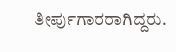ತೀರ್ಪುಗಾರರಾಗಿದ್ದರು.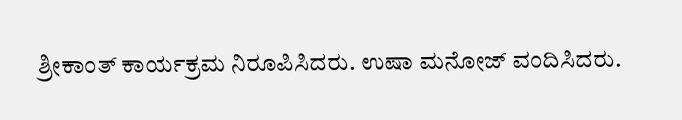ಶ್ರೀಕಾಂತ್ ಕಾರ್ಯಕ್ರಮ ನಿರೂಪಿಸಿದರು. ಉಷಾ ಮನೋಜ್ ವಂದಿಸಿದರು.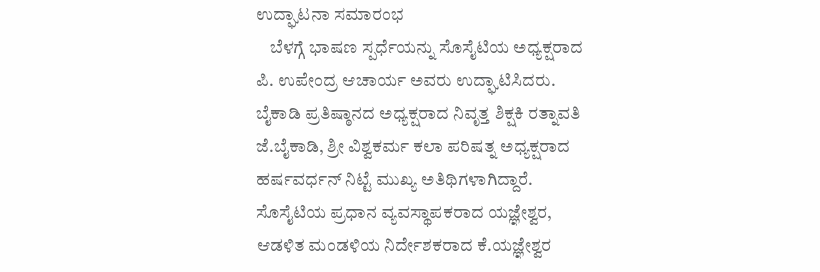ಉದ್ಘಾಟನಾ ಸಮಾರಂಭ
    ಬೆಳಗ್ಗೆ ಭಾಷಣ ಸ್ಪರ್ಧೆಯನ್ನು ಸೊಸೈಟಿಯ ಅಧ್ಯಕ್ಷರಾದ ಪಿ. ಉಪೇಂದ್ರ ಆಚಾರ್ಯ ಅವರು ಉದ್ಘಾಟಿಸಿದರು. ಬೈಕಾಡಿ ಪ್ರತಿಷ್ಠಾನದ ಅಧ್ಯಕ್ಷರಾದ ನಿವೃತ್ತ ಶಿಕ್ಷಕಿ ರತ್ನಾವತಿ ಜೆ.ಬೈಕಾಡಿ, ಶ್ರೀ ವಿಶ್ವಕರ್ಮ ಕಲಾ ಪರಿಷತ್ನ ಅಧ್ಯಕ್ಷರಾದ ಹರ್ಷವರ್ಧನ್ ನಿಟ್ಟೆ ಮುಖ್ಯ ಅತಿಥಿಗಳಾಗಿದ್ದಾರೆ. ಸೊಸೈಟಿಯ ಪ್ರಧಾನ ವ್ಯವಸ್ಥಾಪಕರಾದ ಯಜ್ಞೇಶ್ವರ, ಆಡಳಿತ ಮಂಡಳಿಯ ನಿರ್ದೇಶಕರಾದ ಕೆ.ಯಜ್ಞೇಶ್ವರ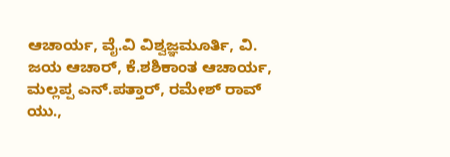ಆಚಾರ್ಯ, ವೈ.ವಿ ವಿಶ್ವಜ್ಞಮೂರ್ತಿ, ವಿ. ಜಯ ಆಚಾರ್, ಕೆ.ಶಶಿಕಾಂತ ಆಚಾರ್ಯ, ಮಲ್ಲಪ್ಪ ಎನ್.ಪತ್ತಾರ್, ರಮೇಶ್ ರಾವ್ ಯು.,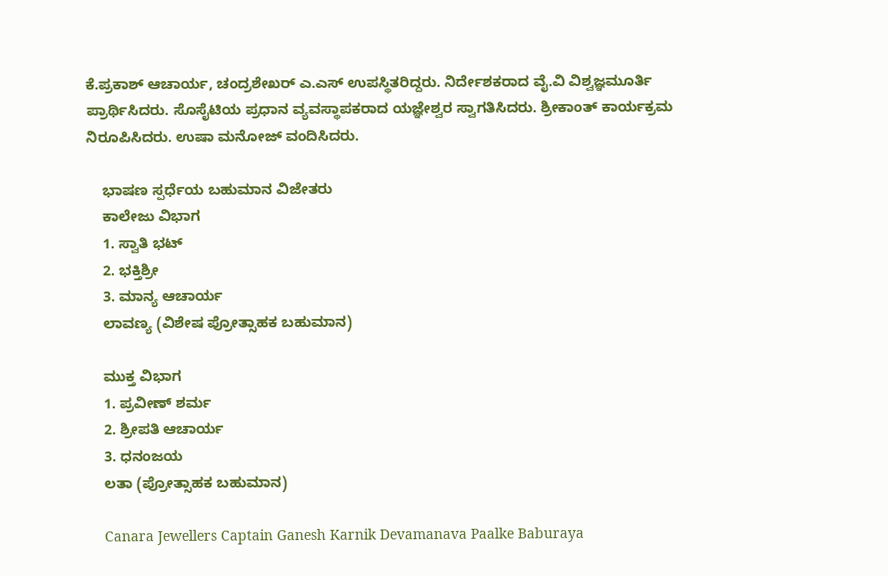ಕೆ.ಪ್ರಕಾಶ್ ಆಚಾರ್ಯ, ಚಂದ್ರಶೇಖರ್ ಎ.ಎಸ್ ಉಪಸ್ಥಿತರಿದ್ದರು. ನಿರ್ದೇಶಕರಾದ ವೈ.ವಿ ವಿಶ್ವಜ್ಞಮೂರ್ತಿ ಪ್ರಾರ್ಥಿಸಿದರು. ಸೊಸೈಟಿಯ ಪ್ರಧಾನ ವ್ಯವಸ್ಥಾಪಕರಾದ ಯಜ್ಞೇಶ್ವರ ಸ್ವಾಗತಿಸಿದರು. ಶ್ರೀಕಾಂತ್ ಕಾರ್ಯಕ್ರಮ ನಿರೂಪಿಸಿದರು. ಉಷಾ ಮನೋಜ್ ವಂದಿಸಿದರು.

    ಭಾಷಣ ಸ್ಪರ್ಧೆಯ ಬಹುಮಾನ ವಿಜೇತರು
    ಕಾಲೇಜು ವಿಭಾಗ
    1. ಸ್ವಾತಿ ಭಟ್
    2. ಭಕ್ತಿಶ್ರೀ
    3. ಮಾನ್ಯ ಆಚಾರ್ಯ
    ಲಾವಣ್ಯ (ವಿಶೇಷ ಪ್ರೋತ್ಸಾಹಕ ಬಹುಮಾನ)

    ಮುಕ್ತ ವಿಭಾಗ
    1. ಪ್ರವೀಣ್ ಶರ್ಮ
    2. ಶ್ರೀಪತಿ ಆಚಾರ್ಯ
    3. ಧನಂಜಯ
    ಲತಾ (ಪ್ರೋತ್ಸಾಹಕ ಬಹುಮಾನ)

    Canara Jewellers Captain Ganesh Karnik Devamanava Paalke Baburaya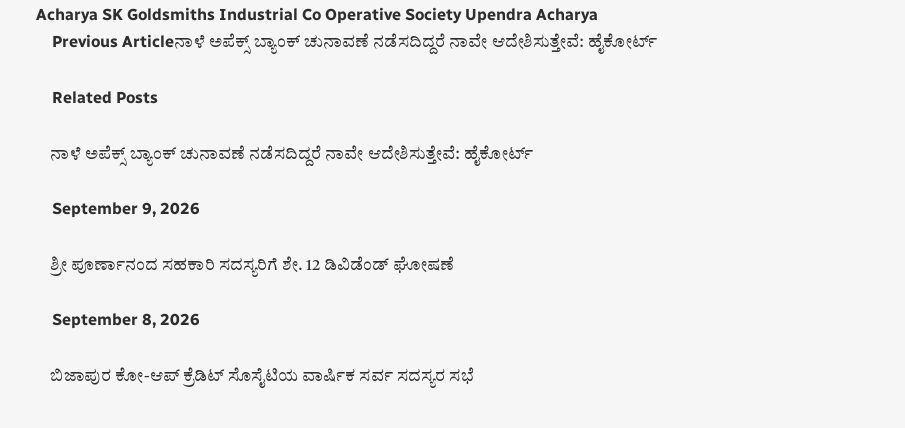Acharya SK Goldsmiths Industrial Co Operative Society Upendra Acharya
    Previous Articleನಾಳೆ ಅಪೆಕ್ಸ್‌ ಬ್ಯಾಂಕ್ ಚುನಾವಣೆ ನಡೆಸದಿದ್ದರೆ ನಾವೇ ಆದೇಶಿಸುತ್ತೇವೆ: ಹೈಕೋರ್ಟ್

    Related Posts

    ನಾಳೆ ಅಪೆಕ್ಸ್‌ ಬ್ಯಾಂಕ್ ಚುನಾವಣೆ ನಡೆಸದಿದ್ದರೆ ನಾವೇ ಆದೇಶಿಸುತ್ತೇವೆ: ಹೈಕೋರ್ಟ್

    September 9, 2026

    ಶ್ರೀ ಪೂರ್ಣಾನಂದ ಸಹಕಾರಿ ಸದಸ್ಯರಿಗೆ ಶೇ. 12 ಡಿವಿಡೆಂಡ್ ಘೋಷಣೆ

    September 8, 2026

    ಬಿಜಾಪುರ ಕೋ-ಆಪ್‌ ಕ್ರೆಡಿಟ್ ಸೊಸೈಟಿಯ ವಾರ್ಷಿಕ ಸರ್ವ ಸದಸ್ಯರ ಸಭೆ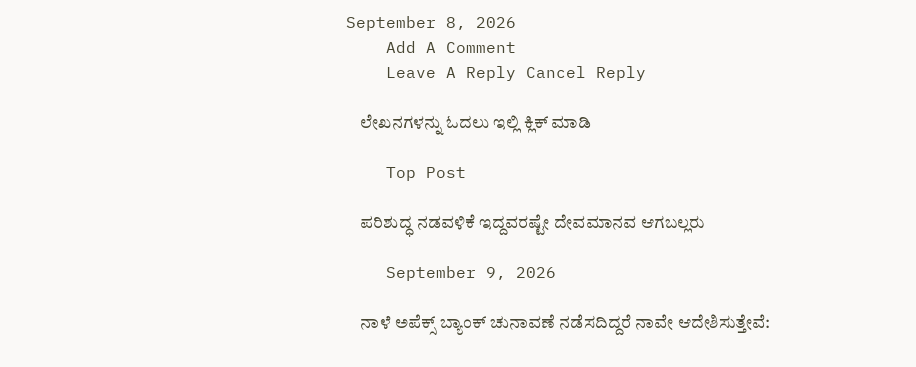September 8, 2026
    Add A Comment
    Leave A Reply Cancel Reply

    ಲೇಖನಗಳನ್ನು ಓದಲು ಇಲ್ಲಿ ಕ್ಲಿಕ್ ಮಾಡಿ

    Top Post

    ಪರಿಶುದ್ಧ ನಡವಳಿಕೆ ಇದ್ದವರಷ್ಟೇ ದೇವಮಾನವ ಆಗಬಲ್ಲರು

    September 9, 2026

    ನಾಳೆ ಅಪೆಕ್ಸ್‌ ಬ್ಯಾಂಕ್ ಚುನಾವಣೆ ನಡೆಸದಿದ್ದರೆ ನಾವೇ ಆದೇಶಿಸುತ್ತೇವೆ: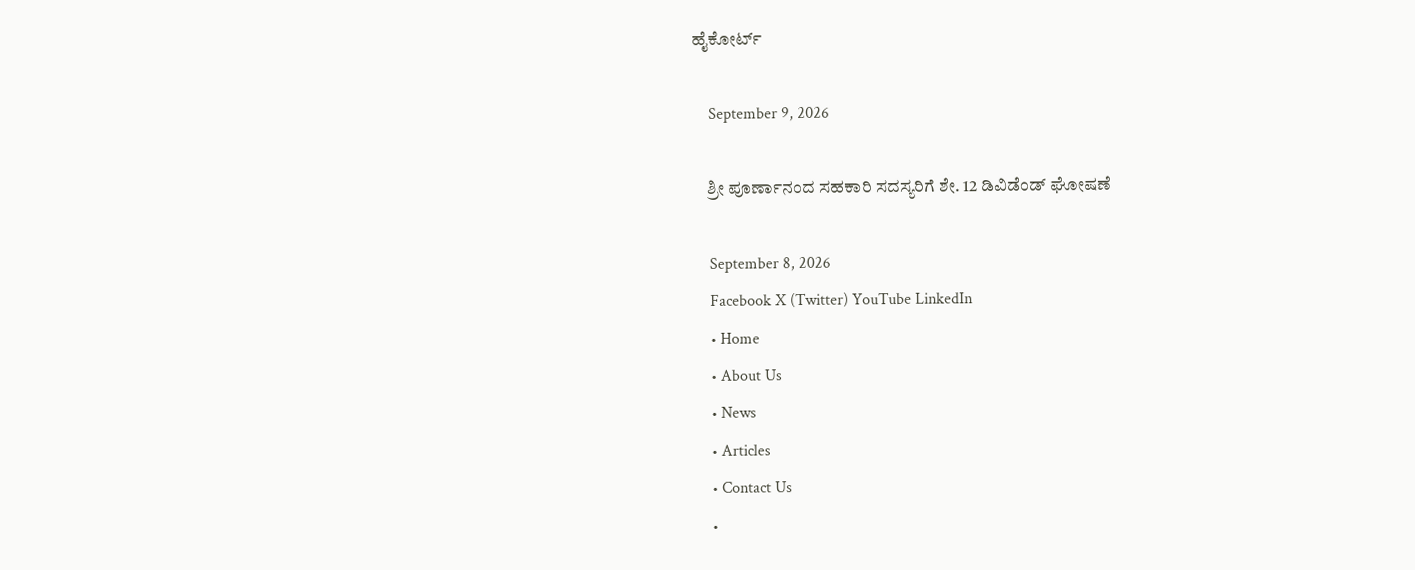ಹೈಕೋರ್ಟ್

    September 9, 2026

    ಶ್ರೀ ಪೂರ್ಣಾನಂದ ಸಹಕಾರಿ ಸದಸ್ಯರಿಗೆ ಶೇ. 12 ಡಿವಿಡೆಂಡ್ ಘೋಷಣೆ

    September 8, 2026
    Facebook X (Twitter) YouTube LinkedIn
    • Home
    • About Us
    • News
    • Articles
    • Contact Us
    •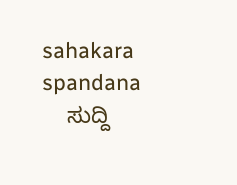sahakara spandana
    ಸುದ್ದಿ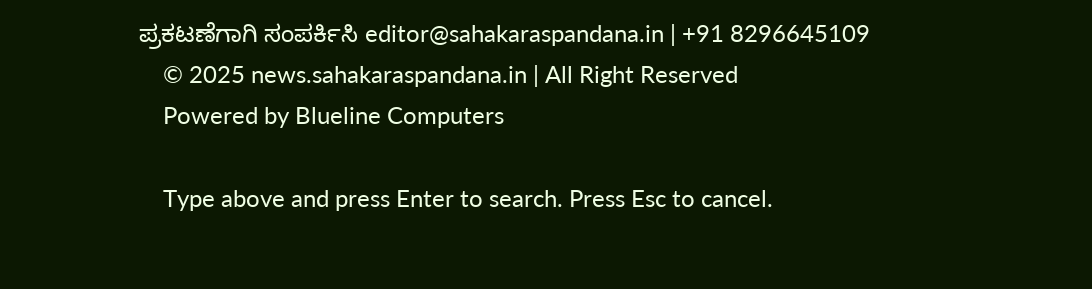ಪ್ರಕಟಣೆಗಾಗಿ ಸಂಪರ್ಕಿಸಿ editor@sahakaraspandana.in | +91 8296645109
    © 2025 news.sahakaraspandana.in | All Right Reserved
    Powered by Blueline Computers

    Type above and press Enter to search. Press Esc to cancel.